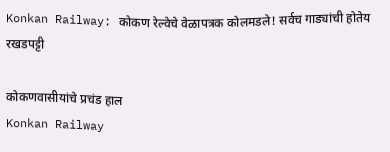Konkan Railway: कोकण रेल्वेचे वेळापत्रक कोलमडले! सर्वच गाड्यांची होतेय रखडपट्टी

कोकणवासीयांचे प्रचंड हाल
Konkan Railway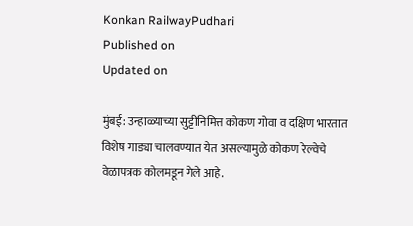Konkan RailwayPudhari
Published on
Updated on

मुंबई: उन्हाळ्याच्या सुट्टीनिमित्त कोकण गोवा व दक्षिण भारतात विशेष गाड्या चालवण्यात येत असल्यामुळे कोकण रेल्वेचे वेळापत्रक कोलमडून गेले आहे.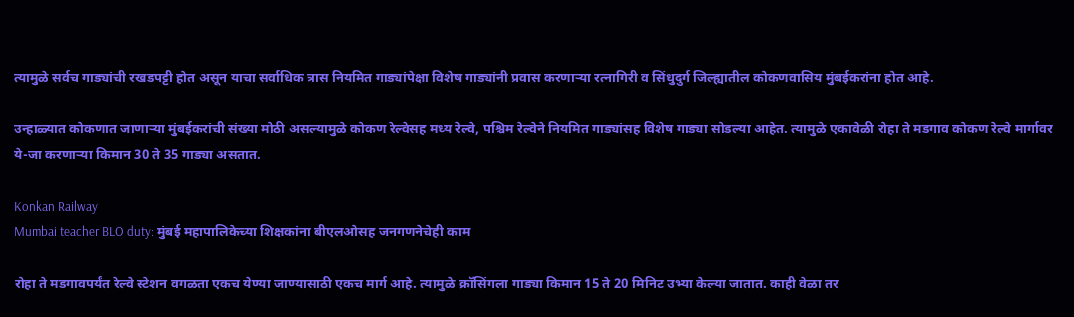त्यामुळे सर्वच गाड्यांची रखडपट्टी होत असून याचा सर्वाधिक त्रास नियमित गाड्यांपेक्षा विशेष गाड्यांनी प्रवास करणाऱ्या रत्नागिरी व सिंधुदुर्ग जिल्ह्यातील कोकणवासिय मुंबईकरांना होत आहे.

उन्हाळ्यात कोकणात जाणाऱ्या मुंबईकरांची संख्या मोठी असल्यामुळे कोकण रेल्वेसह मध्य रेल्वे, पश्चिम रेल्वेने नियमित गाड्यांसह विशेष गाड्या सोडल्या आहेत. त्यामुळे एकावेळी रोहा ते मडगाव कोकण रेल्वे मार्गावर ये-जा करणाऱ्या किमान 30 ते 35 गाड्या असतात.

Konkan Railway
Mumbai teacher BLO duty: मुंबई महापालिकेच्या शिक्षकांना बीएलओसह जनगणनेचेही काम

रोहा ते मडगावपर्यंत रेल्वे स्टेशन वगळता एकच येण्या जाण्यासाठी एकच मार्ग आहे. त्यामुळे क्रॉसिंगला गाड्या किमान 15 ते 20 मिनिट उभ्या केल्या जातात. काही वेळा तर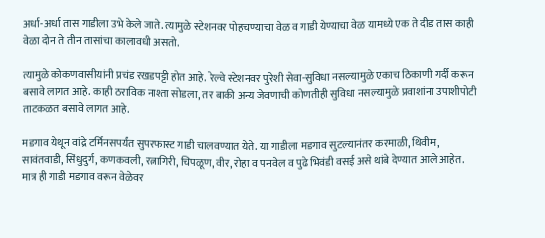अर्धा-अर्धा तास गाडीला उभे केले जाते. त्यामुळे स्टेशनवर पोहचण्याचा वेळ व गाडी येण्याचा वेळ यामध्ये एक ते दीड तास काही वेळा दोन ते तीन तासांचा कालावधी असतो.

त्यामुळे कोकणवासीयांनी प्रचंड रखडपट्टी होत आहे. रेल्वे स्टेशनवर पुरेशी सेवा-सुविधा नसल्यामुळे एकाच ठिकाणी गर्दी करून बसावे लागत आहे. काही ठराविक नाश्ता सोडला, तर बाकी अन्य जेवणाची कोणतीही सुविधा नसल्यामुळे प्रवाशांना उपाशीपोटी ताटकळत बसावे लागत आहे.

मडगाव येथून वांद्रे टर्मिनसपर्यंत सुपरफास्ट गाडी चालवण्यात येते. या गाडीला मडगाव सुटल्यानंतर करमाळी, थिवीम, सावंतवाडी, सिंधुदुर्ग, कणकवली, रत्नागिरी, चिपळूण, वीर, रोहा व पनवेल व पुढे भिवंडी वसई असे थांबे देण्यात आले आहेत. मात्र ही गाडी मडगाव वरून वेळेवर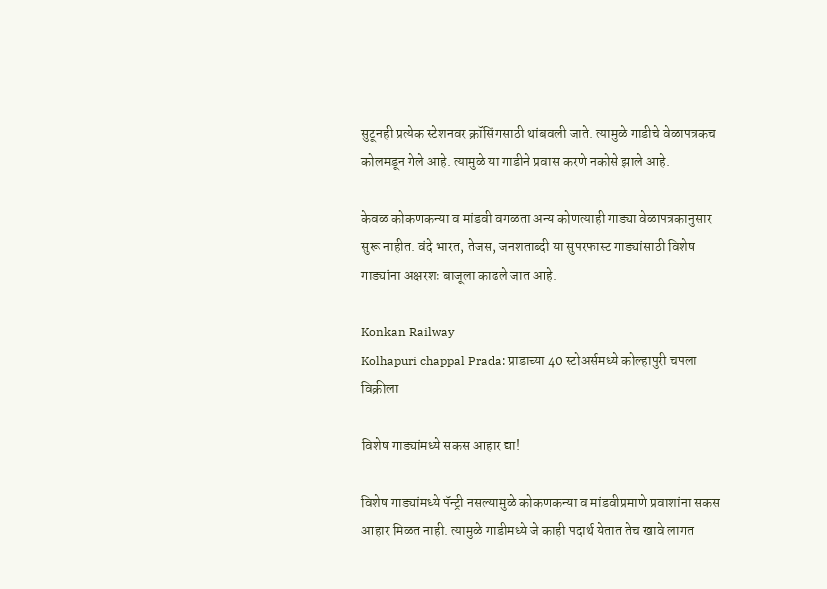सुटूनही प्रत्येक स्टेशनवर क्रॉसिंगसाठी थांबवली जाते. त्यामुळे गाडीचे वेळापत्रकच कोलमडून गेले आहे. त्यामुळे या गाडीने प्रवास करणे नकोसे झाले आहे.

केवळ कोकणकन्या व मांडवी वगळता अन्य कोणत्याही गाड्या वेळापत्रकानुसार सुरू नाहीत. वंदे भारत, तेजस, जनशताब्दी या सुपरफास्ट गाड्यांसाठी विशेष गाड्यांना अक्षरशः बाजूला काढले जात आहे.

Konkan Railway
Kolhapuri chappal Prada: प्राडाच्या 40 स्टोअर्समध्ये कोल्हापुरी चपला विक्रीला

विशेष गाड्यांमध्ये सकस आहार द्या!

विशेष गाड्यांमध्ये पॅन्ट्री नसल्यामुळे कोकणकन्या व मांडवीप्रमाणे प्रवाशांना सकस आहार मिळत नाही. त्यामुळे गाडीमध्ये जे काही पदार्थ येतात तेच खावे लागत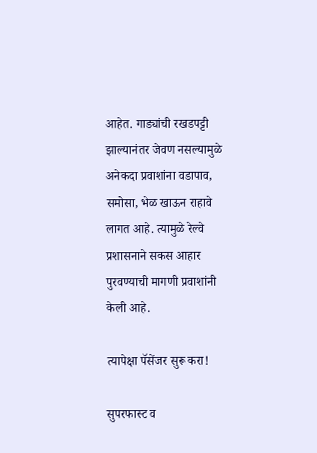आहेत. गाड्यांची रखडपट्टी झाल्यानंतर जेवण नसल्यामुळे अनेकदा प्रवाशांना वडापाव, समोसा, भेळ खाऊन राहावे लागत आहे. त्यामुळे रेल्वे प्रशासनाने सकस आहार पुरवण्याची मागणी प्रवाशांनी केली आहे.

त्यापेक्षा पॅसेंजर सुरू करा!

सुपरफास्ट व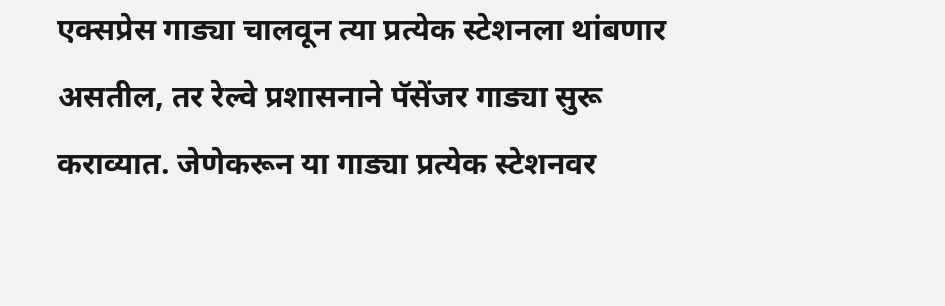एक्सप्रेस गाड्या चालवून त्या प्रत्येक स्टेशनला थांबणार असतील, तर रेल्वे प्रशासनाने पॅसेंजर गाड्या सुरू कराव्यात. जेणेकरून या गाड्या प्रत्येक स्टेशनवर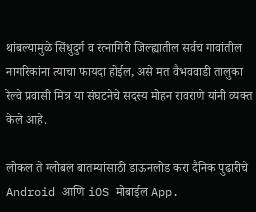थांबल्यामुळे सिंधुदुर्ग व रत्नागिरी जिल्ह्यातील सर्वच गावांतील नागरिकांना त्याचा फायदा होईल, असे मत वैभववाडी तालुका रेल्वे प्रवासी मित्र या संघटनेचे सदस्य मोहन रावराणे यांनी व्यक्त केले आहे.

लोकल ते ग्लोबल बातम्यांसाठी डाऊनलोड करा दैनिक पुढारीचे Android आणि iOS मोबाईल App.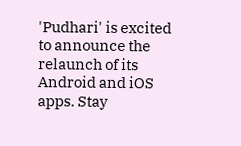'Pudhari' is excited to announce the relaunch of its Android and iOS apps. Stay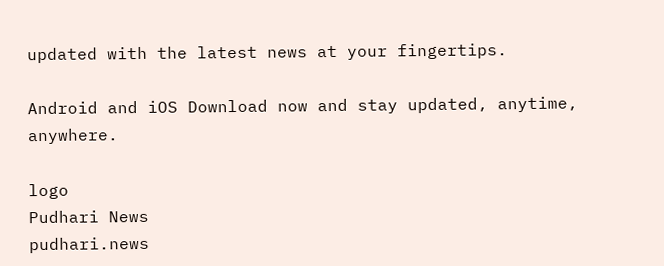updated with the latest news at your fingertips.

Android and iOS Download now and stay updated, anytime, anywhere.

logo
Pudhari News
pudhari.news